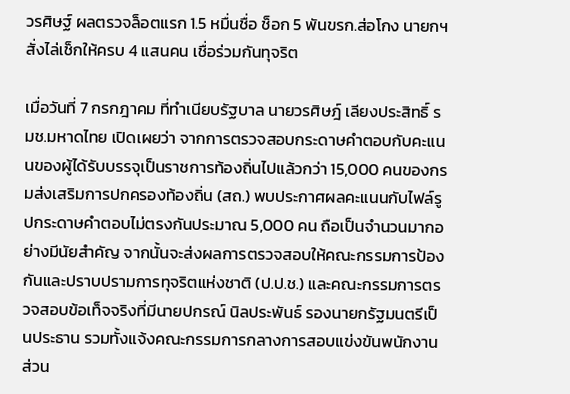วรศิษฐ์ ผลตรวจล็อตแรก 1.5 หมื่นชื่อ ช็อก 5 พันขรก.ส่อโกง นายกฯ สั่งไล่เช็กให้ครบ 4 แสนคน เชื่อร่วมกันทุจริต

เมื่อวันที่ 7 กรกฎาคม ที่ทำเนียบรัฐบาล นายวรศิษฎ์ เลียงประสิทธิ์ รมช.มหาดไทย เปิดเผยว่า จากการตรวจสอบกระดาษคำตอบกับคะแนนของผู้ได้รับบรรจุเป็นราชการท้องถิ่นไปแล้วกว่า 15,000 คนของกรมส่งเสริมการปกครองท้องถิ่น (สถ.) พบประกาศผลคะแนนกับไฟล์รูปกระดาษคำตอบไม่ตรงกันประมาณ 5,000 คน ถือเป็นจำนวนมากอย่างมีนัยสำคัญ จากนั้นจะส่งผลการตรวจสอบให้คณะกรรมการป้องกันและปราบปรามการทุจริตแห่งชาติ (ป.ป.ช.) และคณะกรรมการตรวจสอบข้อเท็จจริงที่มีนายปกรณ์ นิลประพันธ์ รองนายกรัฐมนตรีเป็นประธาน รวมทั้งแจ้งคณะกรรมการกลางการสอบแข่งขันพนักงานส่วน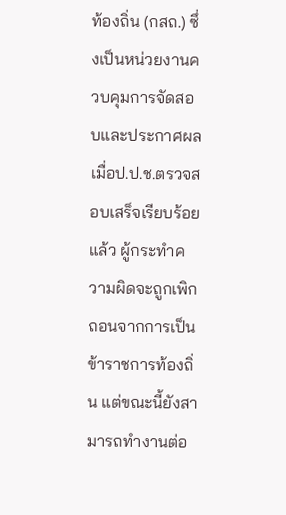ท้องถิ่น (กสถ.) ซึ่งเป็นหน่วยงานควบคุมการจัดสอบและประกาศผล เมื่อป.ป.ช.ตรวจสอบเสร็จเรียบร้อยแล้ว ผู้กระทำความผิดจะถูกเพิกถอนจากการเป็นข้าราชการท้องถิ่น แต่ขณะนี้ยังสามารถทำงานต่อ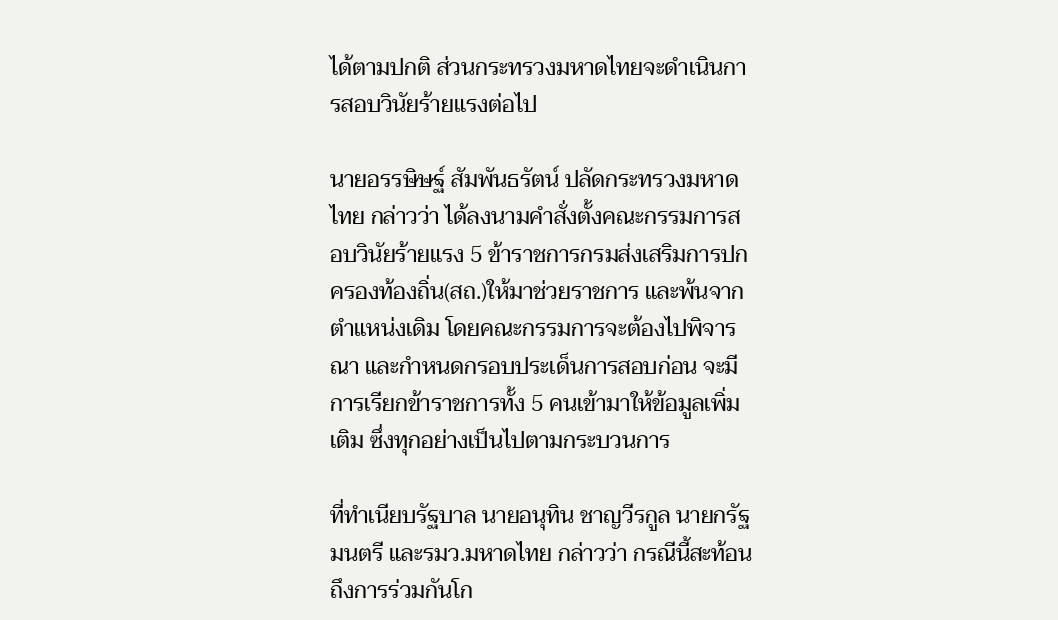ได้ตามปกติ ส่วนกระทรวงมหาดไทยจะดำเนินการสอบวินัยร้ายแรงต่อไป

นายอรรษิษฐ์ สัมพันธรัตน์ ปลัดกระทรวงมหาดไทย กล่าวว่า ได้ลงนามคำสั่งตั้งคณะกรรมการสอบวินัยร้ายแรง 5 ข้าราชการกรมส่งเสริมการปกครองท้องถิ่น(สถ.)ให้มาช่วยราชการ และพ้นจากตำแหน่งเดิม โดยคณะกรรมการจะต้องไปพิจารณา และกำหนดกรอบประเด็นการสอบก่อน จะมีการเรียกข้าราชการทั้ง 5 คนเข้ามาให้ข้อมูลเพิ่มเติม ซึ่งทุกอย่างเป็นไปตามกระบวนการ

ที่ทำเนียบรัฐบาล นายอนุทิน ชาญวีรกูล นายกรัฐมนตรี และรมว.มหาดไทย กล่าวว่า กรณีนี้สะท้อนถึงการร่วมกันโก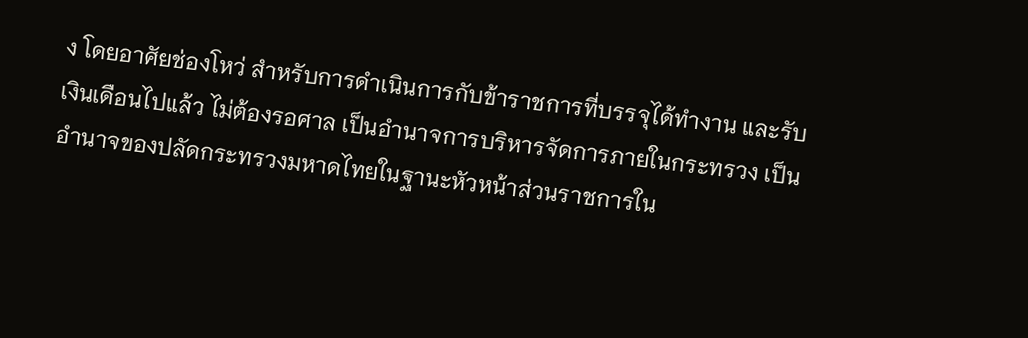ง โดยอาศัยช่องโหว่ สำหรับการดำเนินการกับข้าราชการที่บรรจุได้ทํางาน และรับเงินเดือนไปแล้ว ไม่ต้องรอศาล เป็นอำนาจการบริหารจัดการภายในกระทรวง เป็นอํานาจของปลัดกระทรวงมหาดไทยในฐานะหัวหน้าส่วนราชการใน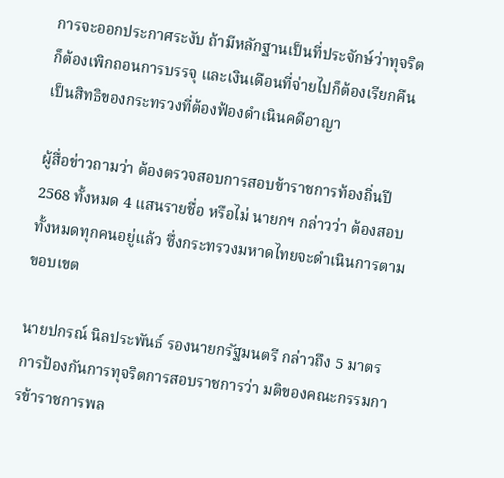การจะออกประกาศระงับ ถ้ามีหลักฐานเป็นที่ประจักษ์ว่าทุจริต ก็ต้องเพิกถอนการบรรจุ และเงินเดือนที่จ่ายไปก็ต้องเรียกคืน เป็นสิทธิของกระทรวงที่ต้องฟ้องดําเนินคดีอาญา

ผู้สื่อข่าวถามว่า ต้องตรวจสอบการสอบข้าราชการท้องถิ่นปี 2568 ทั้งหมด 4 แสนรายชื่อ หรือไม่ นายกฯ กล่าวว่า ต้องสอบทั้งหมดทุกคนอยู่แล้ว ซึ่งกระทรวงมหาดไทยจะดําเนินการตามขอบเขต

นายปกรณ์ นิลประพันธ์ รองนายกรัฐมนตรี กล่าวถึง 5 มาตรการป้องกันการทุจริตการสอบราชการว่า มติของคณะกรรมการข้าราชการพล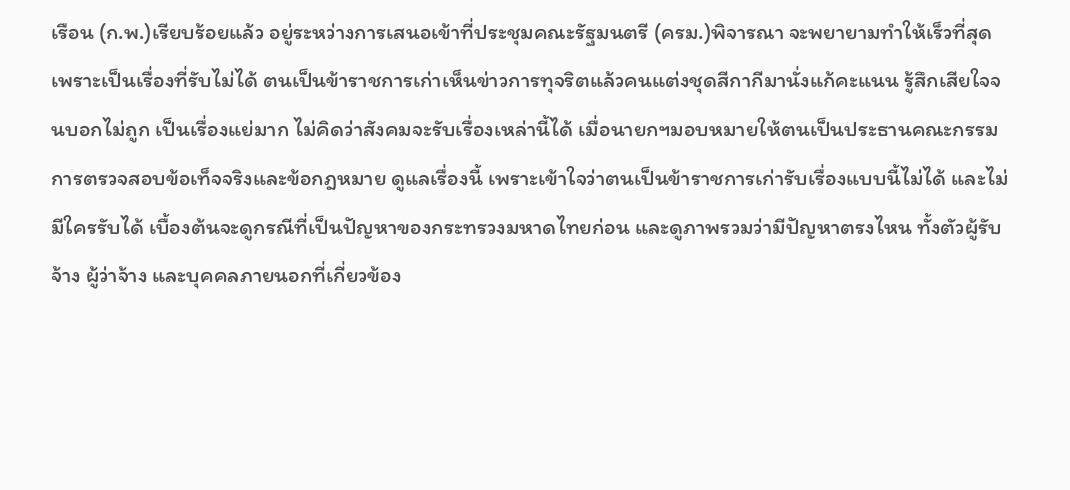เรือน (ก.พ.)เรียบร้อยแล้ว อยู่ระหว่างการเสนอเข้าที่ประชุมคณะรัฐมนตรี (ครม.)พิจารณา จะพยายามทำให้เร็วที่สุด เพราะเป็นเรื่องที่รับไม่ได้ ตนเป็นข้าราชการเก่าเห็นข่าวการทุจริตแล้วคนแต่งชุดสีกากีมานั่งแก้คะแนน รู้สึกเสียใจจนบอกไม่ถูก เป็นเรื่องแย่มาก ไม่คิดว่าสังคมจะรับเรื่องเหล่านี้ได้ เมื่อนายกฯมอบหมายให้ตนเป็นประธานคณะกรรมการตรวจสอบข้อเท็จจริงและข้อกฎหมาย ดูแลเรื่องนี้ เพราะเข้าใจว่าตนเป็นข้าราชการเก่ารับเรื่องแบบนี้ไม่ได้ และไม่มีใครรับได้ เบื้องต้นจะดูกรณีที่เป็นปัญหาของกระทรวงมหาดไทยก่อน และดูภาพรวมว่ามีปัญหาตรงไหน ทั้งตัวผู้รับจ้าง ผู้ว่าจ้าง และบุคคลภายนอกที่เกี่ยวข้อง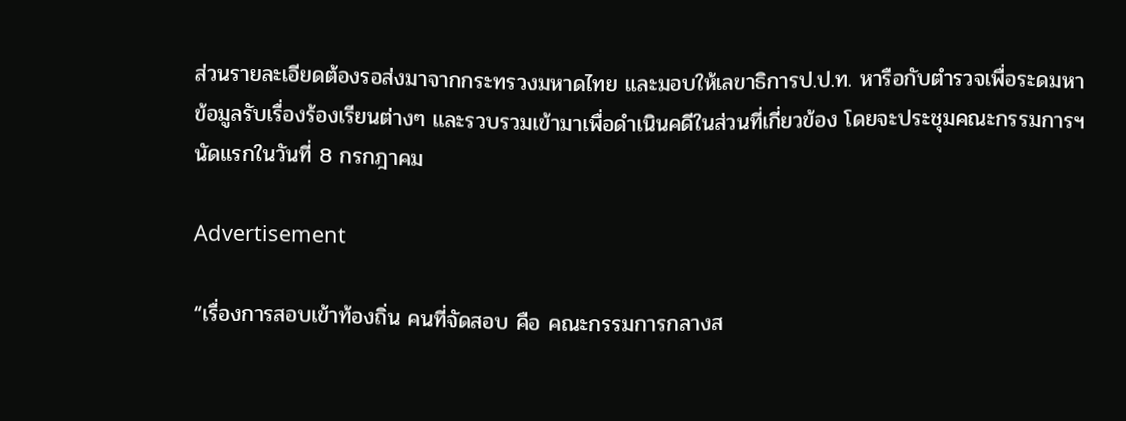ส่วนรายละเอียดต้องรอส่งมาจากกระทรวงมหาดไทย และมอบให้เลขาธิการป.ป.ท. หารือกับตำรวจเพื่อระดมหาข้อมูลรับเรื่องร้องเรียนต่างๆ และรวบรวมเข้ามาเพื่อดำเนินคดีในส่วนที่เกี่ยวข้อง โดยจะประชุมคณะกรรมการฯนัดแรกในวันที่ 8 กรกฎาคม

Advertisement

“เรื่องการสอบเข้าท้องถิ่น คนที่จัดสอบ คือ คณะกรรมการกลางส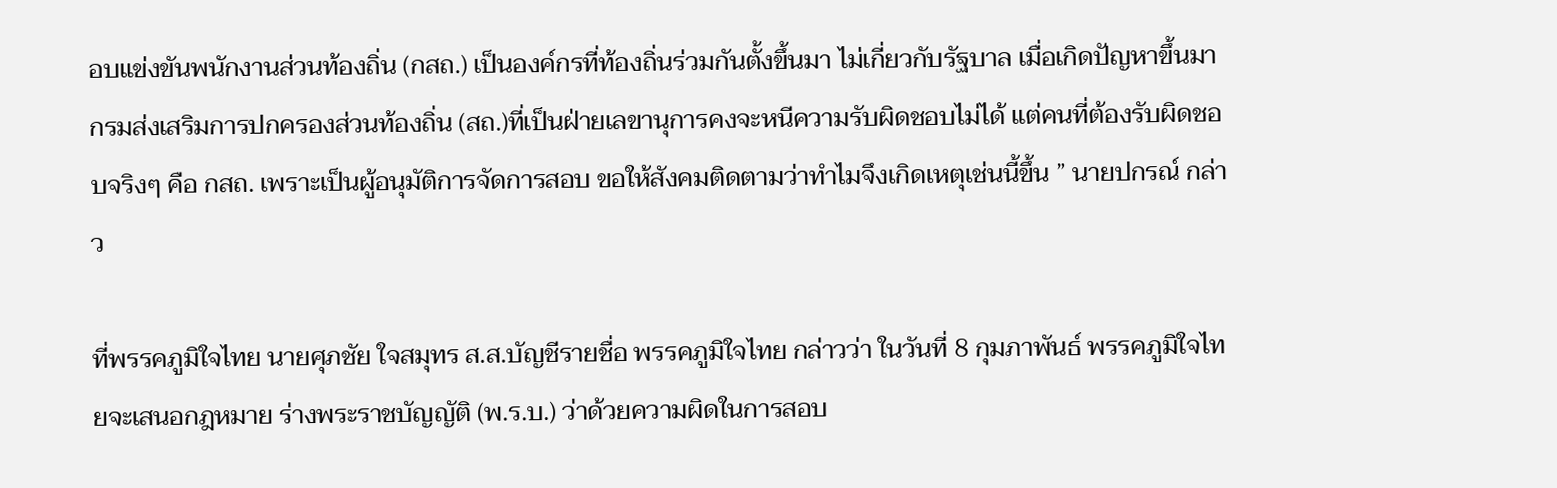อบแข่งขันพนักงานส่วนท้องถิ่น (กสถ.) เป็นองค์กรที่ท้องถิ่นร่วมกันตั้งขึ้นมา ไม่เกี่ยวกับรัฐบาล เมื่อเกิดปัญหาขึ้นมา กรมส่งเสริมการปกครองส่วนท้องถิ่น (สถ.)ที่เป็นฝ่ายเลขานุการคงจะหนีความรับผิดชอบไม่ได้ แต่คนที่ต้องรับผิดชอบจริงๆ คือ กสถ. เพราะเป็นผู้อนุมัติการจัดการสอบ ขอให้สังคมติดตามว่าทำไมจึงเกิดเหตุเช่นนี้ขึ้น ” นายปกรณ์ กล่าว

ที่พรรคภูมิใจไทย นายศุภชัย ใจสมุทร ส.ส.บัญชีรายชื่อ พรรคภูมิใจไทย กล่าวว่า ในวันที่ 8 กุมภาพันธ์ พรรคภูมิใจไทยจะเสนอกฎหมาย ร่างพระราชบัญญัติ (พ.ร.บ.) ว่าด้วยความผิดในการสอบ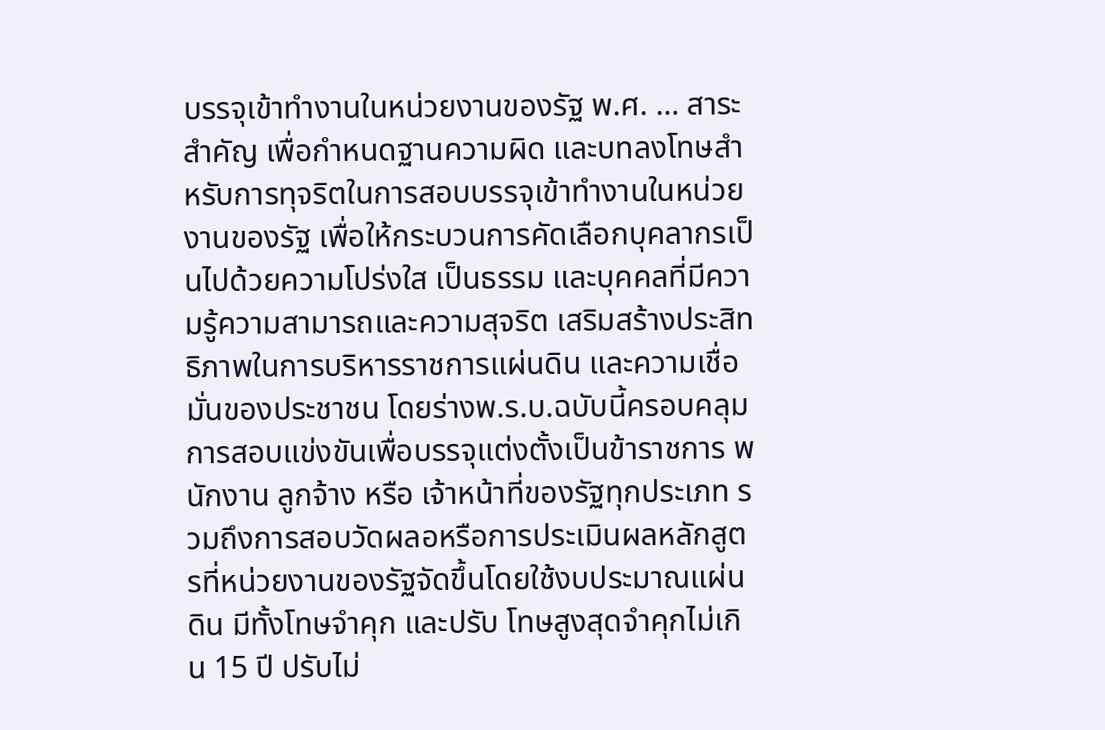บรรจุเข้าทำงานในหน่วยงานของรัฐ พ.ศ. … สาระสำคัญ เพื่อกำหนดฐานความผิด และบทลงโทษสำหรับการทุจริตในการสอบบรรจุเข้าทำงานในหน่วยงานของรัฐ เพื่อให้กระบวนการคัดเลือกบุคลากรเป็นไปด้วยความโปร่งใส เป็นธรรม และบุคคลที่มีความรู้ความสามารถและความสุจริต เสริมสร้างประสิทธิภาพในการบริหารราชการแผ่นดิน และความเชื่อมั่นของประชาชน โดยร่างพ.ร.บ.ฉบับนี้ครอบคลุมการสอบแข่งขันเพื่อบรรจุแต่งตั้งเป็นข้าราชการ พนักงาน ลูกจ้าง หรือ เจ้าหน้าที่ของรัฐทุกประเภท รวมถึงการสอบวัดผลอหรือการประเมินผลหลักสูตรที่หน่วยงานของรัฐจัดขึ้นโดยใช้งบประมาณแผ่นดิน มีทั้งโทษจำคุก และปรับ โทษสูงสุดจำคุกไม่เกิน 15 ปี ปรับไม่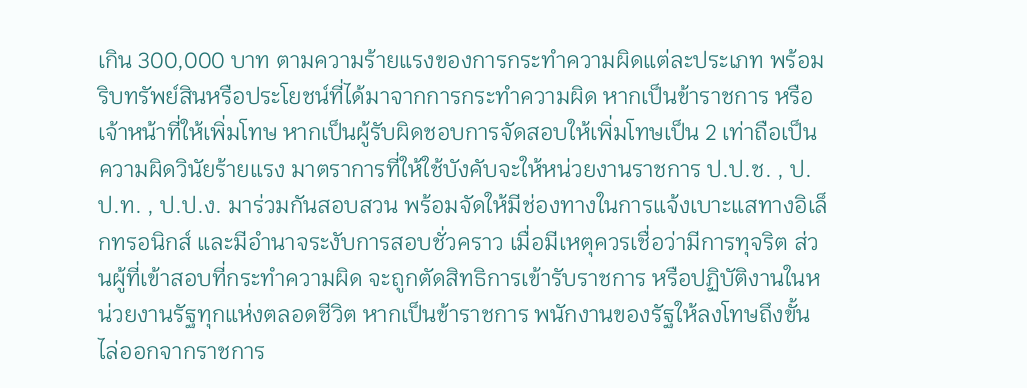เกิน 300,000 บาท ตามความร้ายแรงของการกระทำความผิดแต่ละประเภท พร้อมริบทรัพย์สินหรือประโยชน์ที่ได้มาจากการกระทำความผิด หากเป็นข้าราชการ หรือเจ้าหน้าที่ให้เพิ่มโทษ หากเป็นผู้รับผิดชอบการจัดสอบให้เพิ่มโทษเป็น 2 เท่าถือเป็นความผิดวินัยร้ายแรง มาตราการที่ให้ใช้บังคับจะให้หน่วยงานราชการ ป.ป.ช. , ป.ป.ท. , ป.ป.ง. มาร่วมกันสอบสวน พร้อมจัดให้มีช่องทางในการแจ้งเบาะแสทางอิเล็กทรอนิกส์ และมีอำนาจระงับการสอบชั่วคราว เมื่อมีเหตุควรเชื่อว่ามีการทุจริต ส่วนผู้ที่เข้าสอบที่กระทำความผิด จะถูกตัดสิทธิการเข้ารับราชการ หรือปฏิบัติงานในหน่วยงานรัฐทุกแห่งตลอดชีวิต หากเป็นข้าราชการ พนักงานของรัฐให้ลงโทษถึงขั้นไล่ออกจากราชการ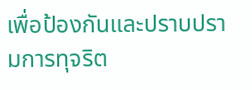เพื่อป้องกันและปราบปรามการทุจริต